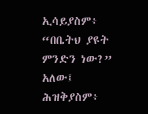ኢሳይያስም፥ “በቤትህ ያዩት ምንድን ነው?” አለው፤ ሕዝቅያስም፥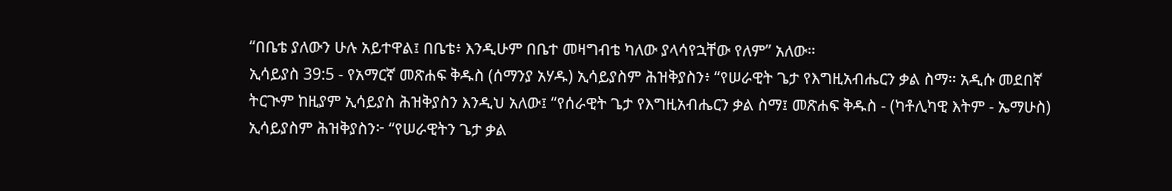“በቤቴ ያለውን ሁሉ አይተዋል፤ በቤቴ፥ እንዲሁም በቤተ መዛግብቴ ካለው ያላሳየኋቸው የለም” አለው።
ኢሳይያስ 39:5 - የአማርኛ መጽሐፍ ቅዱስ (ሰማንያ አሃዱ) ኢሳይያስም ሕዝቅያስን፥ “የሠራዊት ጌታ የእግዚአብሔርን ቃል ስማ። አዲሱ መደበኛ ትርጒም ከዚያም ኢሳይያስ ሕዝቅያስን እንዲህ አለው፤ “የሰራዊት ጌታ የእግዚአብሔርን ቃል ስማ፤ መጽሐፍ ቅዱስ - (ካቶሊካዊ እትም - ኤማሁስ) ኢሳይያስም ሕዝቅያስን፦ “የሠራዊትን ጌታ ቃል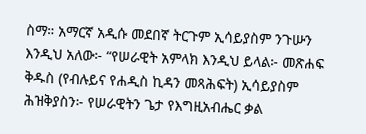ስማ። አማርኛ አዲሱ መደበኛ ትርጉም ኢሳይያስም ንጉሡን እንዲህ አለው፦ “የሠራዊት አምላክ እንዲህ ይላል፦ መጽሐፍ ቅዱስ (የብሉይና የሐዲስ ኪዳን መጻሕፍት) ኢሳይያስም ሕዝቅያስን፦ የሠራዊትን ጌታ የእግዚአብሔር ቃል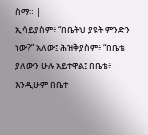ስማ። |
ኢሳይያስም፥ “በቤትህ ያዩት ምንድን ነው?” አለው፤ ሕዝቅያስም፥ “በቤቴ ያለውን ሁሉ አይተዋል፤ በቤቴ፥ እንዲሁም በቤተ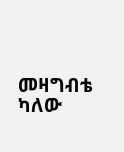መዛግብቴ ካለው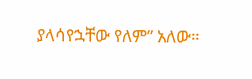ያላሳየኋቸው የለም” አለው።